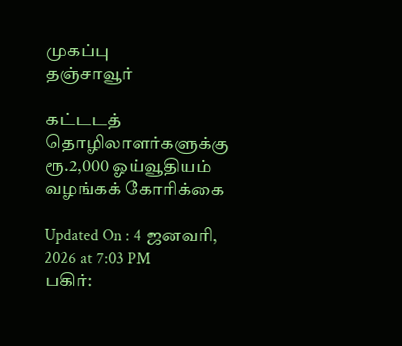முகப்பு
தஞ்சாவூர்

கட்டடத் தொழிலாளர்களுக்கு ரூ.2,000 ஓய்வூதியம் வழங்கக் கோரிக்கை

Updated On : 4 ஜனவரி, 2026 at 7:03 PM
பகிர்: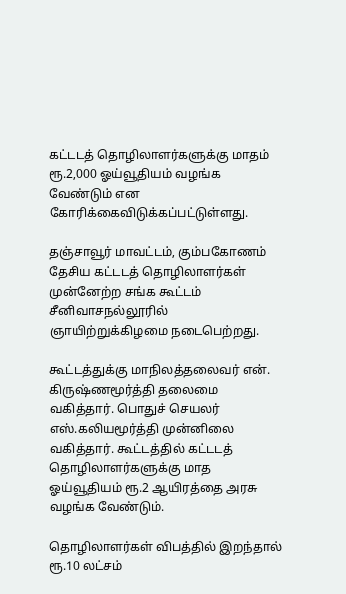கட்டடத் தொழிலாளர்களுக்கு மாதம் ரூ.2,000 ஓய்வூதியம் வழங்க வேண்டும் என கோரிக்கைவிடுக்கப்பட்டுள்ளது.

தஞ்சாவூர் மாவட்டம், கும்பகோணம் தேசிய கட்டடத் தொழிலாளர்கள் முன்னேற்ற சங்க கூட்டம் சீனிவாசநல்லூரில் ஞாயிற்றுக்கிழமை நடைபெற்றது.

கூட்டத்துக்கு மாநிலத்தலைவர் என். கிருஷ்ணமூர்த்தி தலைமை வகித்தார். பொதுச் செயலர் எஸ்.கலியமூர்த்தி முன்னிலை வகித்தார். கூட்டத்தில் கட்டடத் தொழிலாளர்களுக்கு மாத ஓய்வூதியம் ரூ.2 ஆயிரத்தை அரசு வழங்க வேண்டும்.

தொழிலாளர்கள் விபத்தில் இறந்தால் ரூ.10 லட்சம்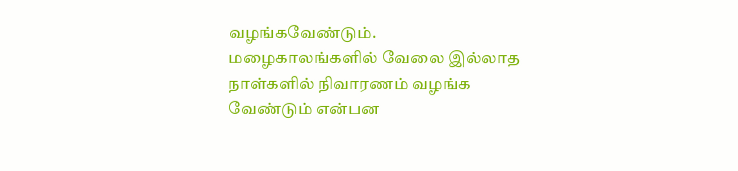வழங்கவேண்டும். மழைகாலங்களில் வேலை இல்லாத நாள்களில் நிவாரணம் வழங்க வேண்டும் என்பன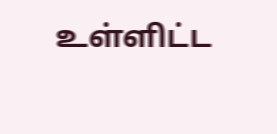உள்ளிட்ட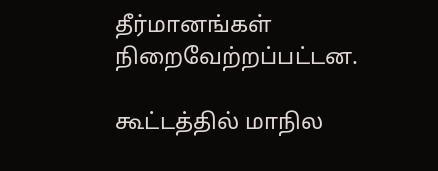தீர்மானங்கள் நிறைவேற்றப்பட்டன.

கூட்டத்தில் மாநில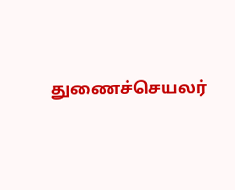துணைச்செயலர்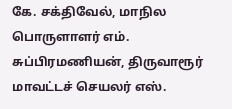கே. சக்திவேல், மாநில பொருளாளர் எம். சுப்பிரமணியன், திருவாரூர் மாவட்டச் செயலர் எஸ்.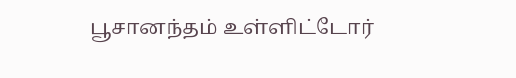பூசானந்தம் உள்ளிட்டோர்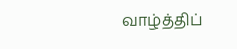வாழ்த்திப்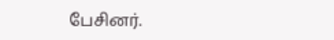பேசினர்.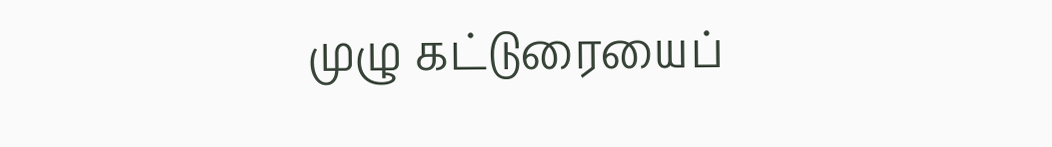முழு கட்டுரையைப்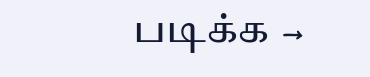படிக்க →